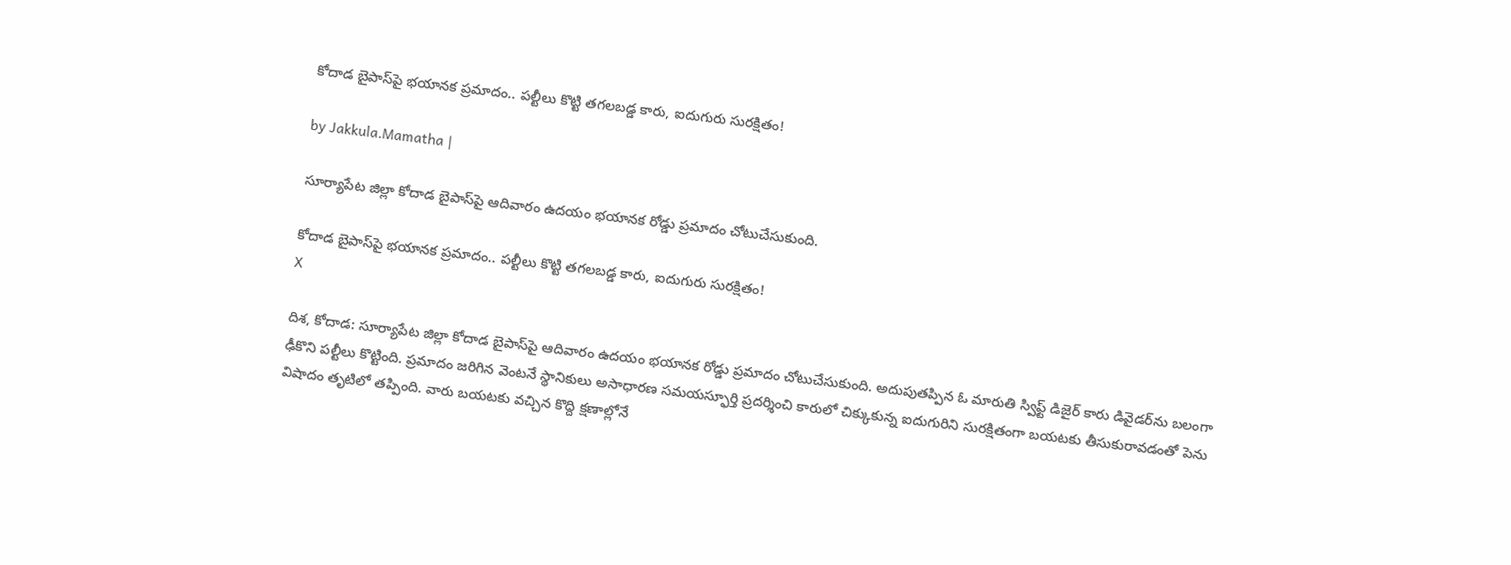కోదాడ బైపాస్‌పై భయానక ప్రమాదం.. పల్టీలు కొట్టి తగలబడ్డ కారు, ఐదుగురు సురక్షితం!

by Jakkula.Mamatha |

సూర్యాపేట జిల్లా కోదాడ బైపాస్‌పై ఆదివారం ఉదయం భయానక రోడ్డు ప్రమాదం చోటుచేసుకుంది.

కోదాడ బైపాస్‌పై భయానక ప్రమాదం.. పల్టీలు కొట్టి తగలబడ్డ కారు, ఐదుగురు సురక్షితం!
X

దిశ, కోదాడ: సూర్యాపేట జిల్లా కోదాడ బైపాస్‌పై ఆదివారం ఉదయం భయానక రోడ్డు ప్రమాదం చోటుచేసుకుంది. అదుపుతప్పిన ఓ మారుతి స్విఫ్ట్ డిజైర్ కారు డివైడర్‌ను బలంగా ఢీకొని పల్టీలు కొట్టింది. ప్రమాదం జరిగిన వెంటనే స్థానికులు అసాధారణ సమయస్ఫూర్తి ప్రదర్శించి కారులో చిక్కుకున్న ఐదుగురిని సురక్షితంగా బయటకు తీసుకురావడంతో పెను విషాదం తృటిలో తప్పింది. వారు బయటకు వచ్చిన కొద్ది క్షణాల్లోనే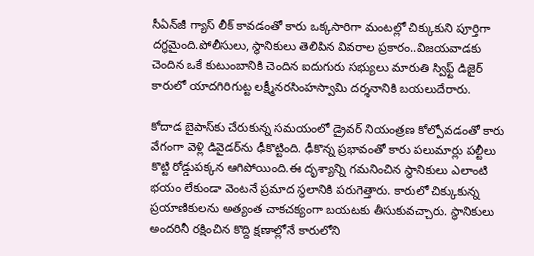సీఏన్‌జీ గ్యాస్ లీక్ కావడంతో కారు ఒక్కసారిగా మంటల్లో చిక్కుకుని పూర్తిగా దగ్ధమైంది.పోలీసులు, స్థానికులు తెలిపిన వివరాల ప్రకారం..విజయవాడకు చెందిన ఒకే కుటుంబానికి చెందిన ఐదుగురు సభ్యులు మారుతి స్విఫ్ట్ డిజైర్ కారులో యాదగిరిగుట్ట లక్ష్మీనరసింహస్వామి దర్శనానికి బయలుదేరారు.

కోదాడ బైపాస్‌కు చేరుకున్న సమయంలో డ్రైవర్ నియంత్రణ కోల్పోవడంతో కారు వేగంగా వెళ్లి డివైడర్‌ను ఢీకొట్టింది. ఢీకొన్న ప్రభావంతో కారు పలుమార్లు పల్టీలు కొట్టి రోడ్డుపక్కన ఆగిపోయింది.ఈ దృశ్యాన్ని గమనించిన స్థానికులు ఎలాంటి భయం లేకుండా వెంటనే ప్రమాద స్థలానికి పరుగెత్తారు. కారులో చిక్కుకున్న ప్రయాణికులను అత్యంత చాకచక్యంగా బయటకు తీసుకువచ్చారు. స్థానికులు అందరినీ రక్షించిన కొద్ది క్షణాల్లోనే కారులోని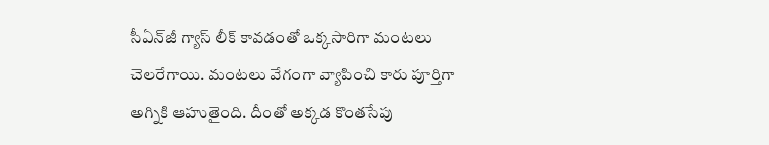సీఏన్‌జీ గ్యాస్ లీక్ కావడంతో ఒక్కసారిగా మంటలు చెలరేగాయి. మంటలు వేగంగా వ్యాపించి కారు పూర్తిగా అగ్నికి ఆహుతైంది. దీంతో అక్కడ కొంతసేపు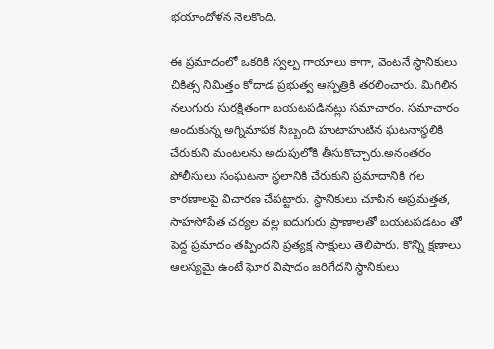భయాందోళన నెలకొంది.

ఈ ప్రమాదంలో ఒకరికి స్వల్ప గాయాలు కాగా, వెంటనే స్థానికులు చికిత్స నిమిత్తం కోదాడ ప్రభుత్వ ఆస్పత్రికి తరలించారు. మిగిలిన నలుగురు సురక్షితంగా బయటపడినట్లు సమాచారం. సమాచారం అందుకున్న అగ్నిమాపక సిబ్బంది హుటాహుటిన ఘటనాస్థలికి చేరుకుని మంటలను అదుపులోకి తీసుకొచ్చారు.అనంతరం పోలీసులు సంఘటనా స్థలానికి చేరుకుని ప్రమాదానికి గల కారణాలపై విచారణ చేపట్టారు. స్థానికులు చూపిన అప్రమత్తత, సాహసోపేత చర్యల వల్ల ఐదుగురు ప్రాణాలతో బయటపడటం తో పెద్ద ప్రమాదం తప్పిందని ప్రత్యక్ష సాక్షులు తెలిపారు. కొన్ని క్షణాలు ఆలస్యమై ఉంటే ఘోర విషాదం జరిగేదని స్థానికులు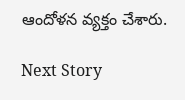ఆందోళన వ్యక్తం చేశారు.

Next Story